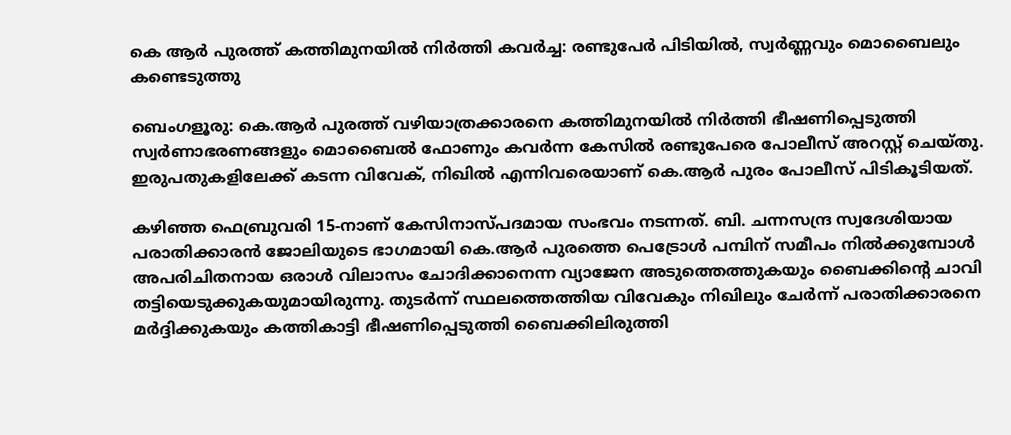കെ ആർ പുരത്ത് കത്തിമുനയിൽ നിർത്തി കവർച്ച: രണ്ടുപേർ പിടിയിൽ, സ്വർണ്ണവും മൊബൈലും കണ്ടെടുത്തു

ബെംഗളൂരു: കെ.ആർ പുരത്ത് വഴിയാത്രക്കാരനെ കത്തിമുനയിൽ നിർത്തി ഭീഷണിപ്പെടുത്തി സ്വർണാഭരണങ്ങളും മൊബൈൽ ഫോണും കവർന്ന കേസിൽ രണ്ടുപേരെ പോലീസ് അറസ്റ്റ് ചെയ്തു. ഇരുപതുകളിലേക്ക് കടന്ന വിവേക്, നിഖിൽ എന്നിവരെയാണ് കെ.ആർ പുരം പോലീസ് പിടികൂടിയത്.

കഴിഞ്ഞ ഫെബ്രുവരി 15-നാണ് കേസിനാസ്പദമായ സംഭവം നടന്നത്. ബി. ചന്നസന്ദ്ര സ്വദേശിയായ പരാതിക്കാരൻ ജോലിയുടെ ഭാഗമായി കെ.ആർ പുരത്തെ പെട്രോൾ പമ്പിന് സമീപം നിൽക്കുമ്പോൾ അപരിചിതനായ ഒരാൾ വിലാസം ചോദിക്കാനെന്ന വ്യാജേന അടുത്തെത്തുകയും ബൈക്കിന്റെ ചാവി തട്ടിയെടുക്കുകയുമായിരുന്നു. തുടർന്ന് സ്ഥലത്തെത്തിയ വിവേകും നിഖിലും ചേർന്ന് പരാതിക്കാരനെ മർദ്ദിക്കുകയും കത്തികാട്ടി ഭീഷണിപ്പെടുത്തി ബൈക്കിലിരുത്തി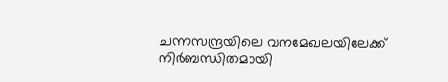ചന്നസന്ദ്രയിലെ വനമേഖലയിലേക്ക് നിർബന്ധിതമായി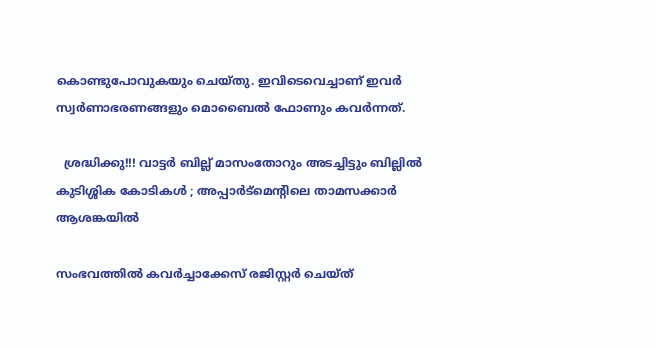കൊണ്ടുപോവുകയും ചെയ്തു. ഇവിടെവെച്ചാണ് ഇവർ സ്വർണാഭരണങ്ങളും മൊബൈൽ ഫോണും കവർന്നത്.

  ശ്രദ്ധിക്കു!!! വാട്ടര്‍ ബില്ല് മാസംതോറും അടച്ചിട്ടും ബില്ലിൽ കുടിശ്ശിക കോടികള്‍ ; അപ്പാർട്മെന്റിലെ താമസക്കാർ ആശങ്കയിൽ

സംഭവത്തിൽ കവർച്ചാക്കേസ് രജിസ്റ്റർ ചെയ്ത്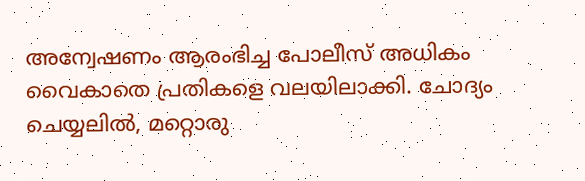അന്വേഷണം ആരംഭിച്ച പോലീസ് അധികം വൈകാതെ പ്രതികളെ വലയിലാക്കി. ചോദ്യം ചെയ്യലിൽ, മറ്റൊരു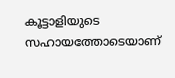കൂട്ടാളിയുടെ സഹായത്തോടെയാണ്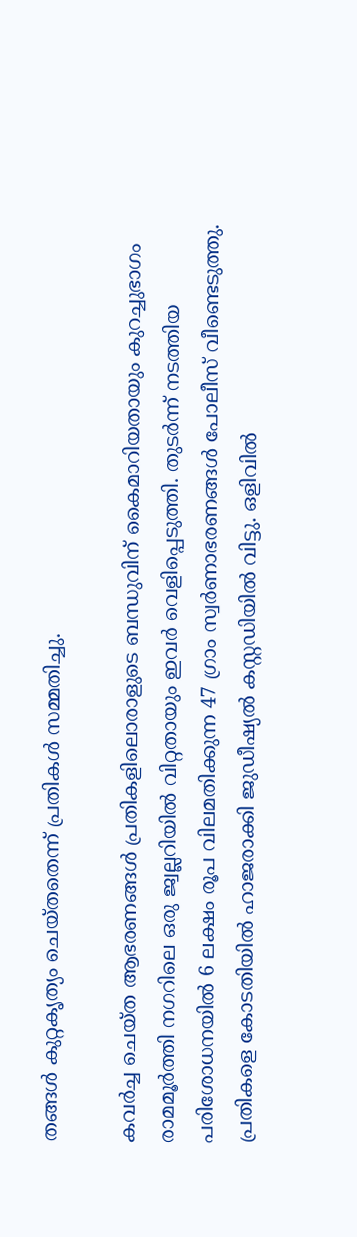തങ്ങൾ കുറ്റകൃത്യം ചെയ്തതെന്ന് പ്രതികൾ സമ്മതിച്ചു.

കവർച്ച ചെയ്ത ആഭരണങ്ങൾ പ്രതികളിലൊരാളുടെ ബന്ധുവിന് കൈമാറിയതായും കുറച്ചുഭാഗം രാമമൂർത്തി നഗറിലെ ഒരു ജ്വല്ലറിയിൽ വിറ്റതായും ഇവർ വെളിപ്പെടുത്തി. തുടർന്ന് നടത്തിയ പരിശോധനയിൽ 6 ലക്ഷം രൂപ വിലമതിക്കുന്ന 47 ഗ്രാം സ്വർണാഭരണങ്ങൾ പോലീസ് വീണ്ടെടുത്തു. പ്രതികളെ കോടതിയിൽ ഹാജരാക്കി ജുഡീഷ്യൽ കസ്റ്റഡിയിൽ വിട്ടു. ഒളിവിൽ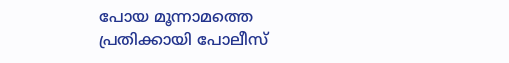പോയ മൂന്നാമത്തെ പ്രതിക്കായി പോലീസ്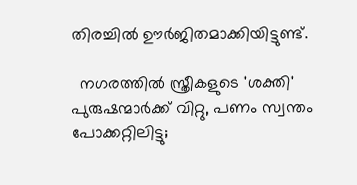തിരച്ചിൽ ഊർജിതമാക്കിയിട്ടുണ്ട്.

  നഗരത്തിൽ സ്ത്രീകളുടെ 'ശക്തി' പുരുഷന്മാർക്ക് വിറ്റു, പണം സ്വന്തം പോക്കറ്റിലിട്ടു;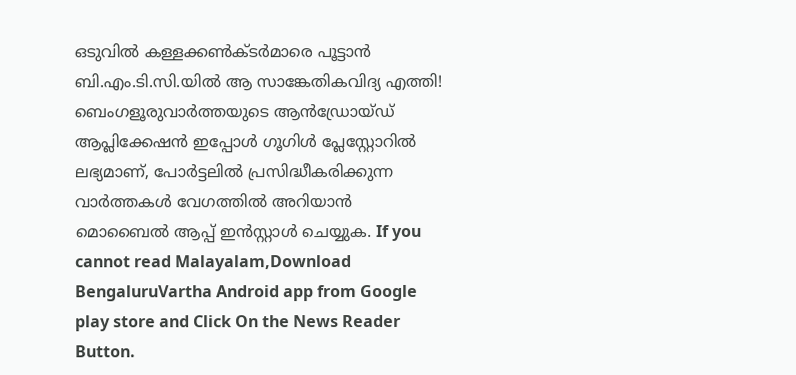ഒടുവിൽ കള്ളക്കൺക്ടർമാരെ പൂട്ടാൻ ബി.എം.ടി.സി.യിൽ ആ സാങ്കേതികവിദ്യ എത്തി!
ബെംഗളൂരുവാർത്തയുടെ ആൻഡ്രോയ്ഡ് ആപ്ലിക്കേഷൻ ഇപ്പോൾ ഗൂഗിൾ പ്ലേസ്റ്റോറിൽ ലഭ്യമാണ്, പോർട്ടലിൽ പ്രസിദ്ധീകരിക്കുന്ന വാർത്തകൾ വേഗത്തിൽ അറിയാൻ മൊബൈൽ ആപ്പ് ഇൻസ്റ്റാൾ ചെയ്യുക. If you cannot read Malayalam,Download BengaluruVartha Android app from Google play store and Click On the News Reader Button.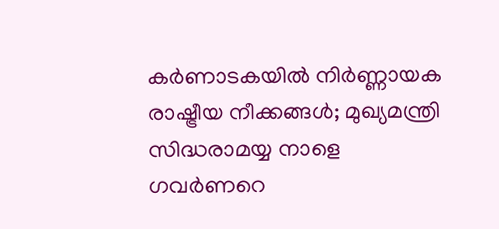കർണാടകയിൽ നിർണ്ണായക രാഷ്ട്രീയ നീക്കങ്ങൾ; മുഖ്യമന്ത്രി സിദ്ധരാമയ്യ നാളെ ഗവർണറെ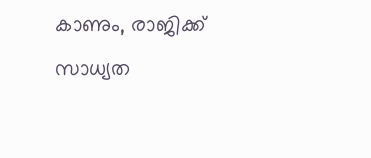കാണും, രാജിക്ക് സാധ്യത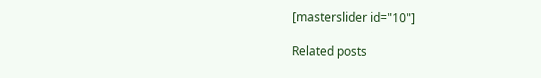[masterslider id="10"]

Related posts